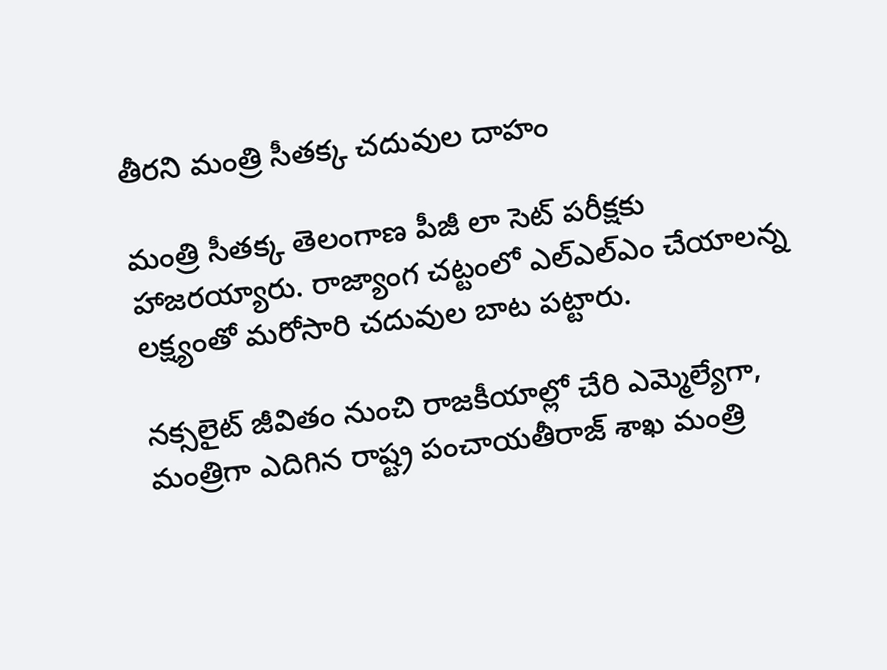తీరని మంత్రి సీతక్క చదువుల దాహం

మంత్రి సీతక్క తెలంగాణ పీజీ లా సెట్ పరీక్షకు హాజరయ్యారు. రాజ్యాంగ చట్టంలో ఎల్‌ఎల్‌ఎం చేయాలన్న లక్ష్యంతో మరోసారి చదువుల బాట పట్టారు.

నక్సలైట్ జీవితం నుంచి రాజకీయాల్లో చేరి ఎమ్మెల్యేగా, మంత్రిగా ఎదిగిన రాష్ట్ర పంచాయతీరాజ్ శాఖ మంత్రి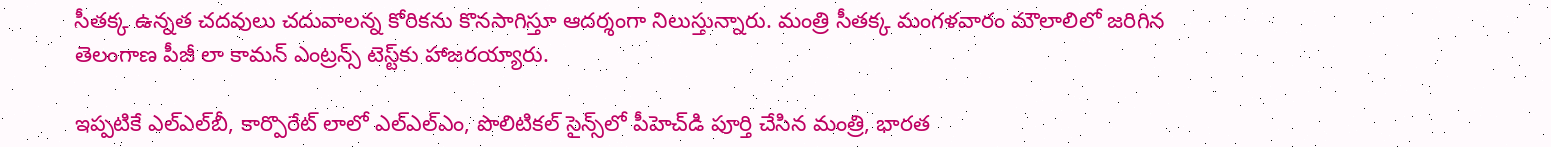సీతక్క ఉన్నత చదవులు చదువాలన్న కోరికను కొనసాగిస్తూ ఆదర్శంగా నిలుస్తున్నారు. మంత్రి సీతక్క మంగళవారం మౌలాలిలో జరిగిన తెలంగాణ పీజీ లా కామన్ ఎంట్రన్స్ టెస్ట్‌కు హాజరయ్యారు.

ఇప్పటికే ఎల్‌ఎల్‌బీ, కార్పొరేట్ లాలో ఎల్‌ఎల్‌ఎం, పొలిటికల్ సైన్స్‌లో పీహెచ్‌డి పూర్తి చేసిన మంత్రి, భారత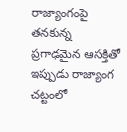రాజ్యాంగంపై తనకున్న ప్రగాఢమైన ఆసక్తితో ఇప్పుడు రాజ్యాంగ చట్టంలో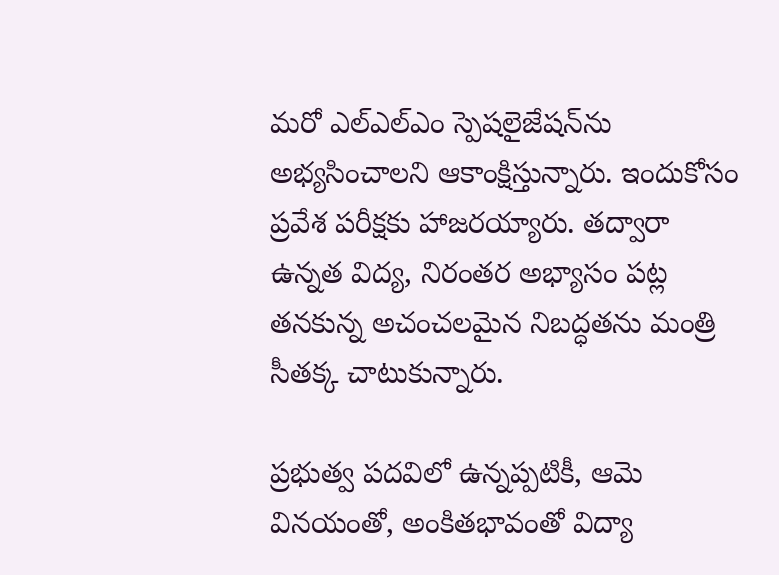మరో ఎల్‌ఎల్‌ఎం స్పెషలైజేషన్‌ను అభ్యసించాలని ఆకాంక్షిస్తున్నారు. ఇందుకోసం ప్రవేశ పరీక్షకు హాజరయ్యారు. తద్వారా ఉన్నత విద్య, నిరంతర అభ్యాసం పట్ల తనకున్న అచంచలమైన నిబద్ధతను మంత్రి సీతక్క చాటుకున్నారు.

ప్రభుత్వ పదవిలో ఉన్నప్పటికీ, ఆమె వినయంతో, అంకితభావంతో విద్యా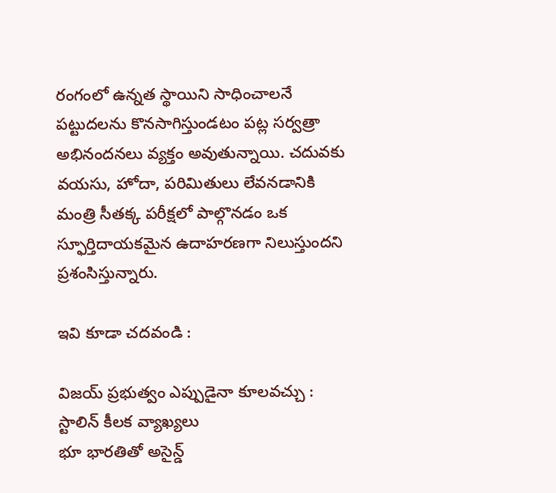రంగంలో ఉన్నత స్థాయిని సాధించాలనే పట్టుదలను కొనసాగిస్తుండటం పట్ల సర్వత్రా అభినందనలు వ్యక్తం అవుతున్నాయి. చదువకు వయసు, హోదా, పరిమితులు లేవనడానికి మంత్రి సీతక్క పరీక్షలో పాల్గొనడం ఒక స్ఫూర్తిదాయకమైన ఉదాహరణగా నిలుస్తుందని ప్రశంసిస్తున్నారు.

ఇవి కూడా చదవండి :

విజయ్ ప్రభుత్వం ఎప్పుడైనా కూలవచ్చు : స్టాలిన్ కీలక వ్యాఖ్యలు
భూ భారతితో అసైన్డ్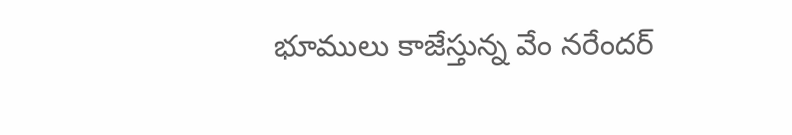భూములు కాజేస్తున్న వేం నరేందర్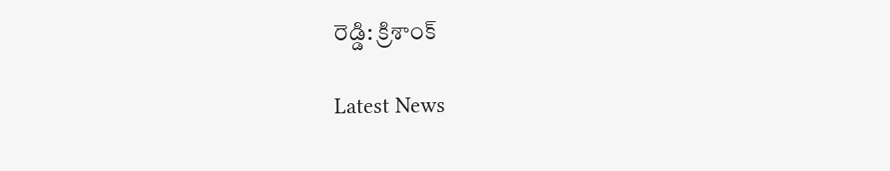రెడ్డి: క్రిశాంక్

Latest News